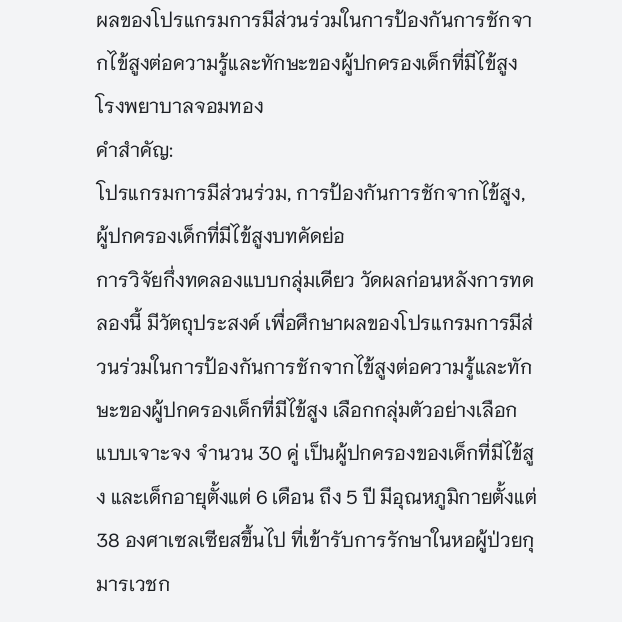ผลของโปรแกรมการมีส่วนร่วมในการป้องกันการชักจากไข้สูงต่อความรู้และทักษะของผู้ปกครองเด็กที่มีไข้สูง โรงพยาบาลจอมทอง
คำสำคัญ:
โปรแกรมการมีส่วนร่วม, การป้องกันการชักจากไข้สูง, ผู้ปกครองเด็กที่มีไข้สูงบทคัดย่อ
การวิจัยกึ่งทดลองแบบกลุ่มเดียว วัดผลก่อนหลังการทดลองนี้ มีวัตถุประสงค์ เพื่อศึกษาผลของโปรแกรมการมีส่วนร่วมในการป้องกันการชักจากไข้สูงต่อความรู้และทักษะของผู้ปกครองเด็กที่มีไข้สูง เลือกกลุ่มตัวอย่างเลือกแบบเจาะจง จำนวน 30 คู่ เป็นผู้ปกครองของเด็กที่มีไข้สูง และเด็กอายุตั้งแต่ 6 เดือน ถึง 5 ปี มีอุณหภูมิกายตั้งแต่ 38 องศาเซลเซียสขึ้นไป ที่เข้ารับการรักษาในหอผู้ป่วยกุมารเวชก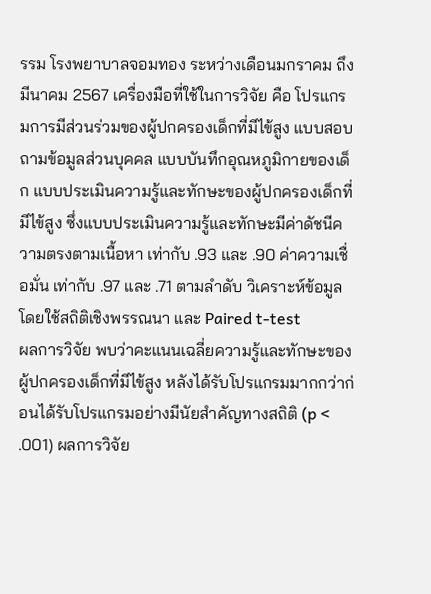รรม โรงพยาบาลจอมทอง ระหว่างเดือนมกราคม ถึง มีนาคม 2567 เครื่องมือที่ใช้ในการวิจัย คือ โปรแกรมการมีส่วนร่วมของผู้ปกครองเด็กที่มีไข้สูง แบบสอบถามข้อมูลส่วนบุคคล แบบบันทึกอุณหภูมิกายของเด็ก แบบประเมินความรู้และทักษะของผู้ปกครองเด็กที่มีไข้สูง ซึ่งแบบประเมินความรู้และทักษะมีค่าดัชนีความตรงตามเนื้อหา เท่ากับ .93 และ .90 ค่าความเชื่อมั่น เท่ากับ .97 และ .71 ตามลำดับ วิเคราะห์ข้อมูลโดยใช้สถิติเชิงพรรณนา และ Paired t-test
ผลการวิจัย พบว่าคะแนนเฉลี่ยความรู้และทักษะของผู้ปกครองเด็กที่มีไข้สูง หลังได้รับโปรแกรมมากกว่าก่อนได้รับโปรแกรมอย่างมีนัยสำคัญทางสถิติ (p < .001) ผลการวิจัย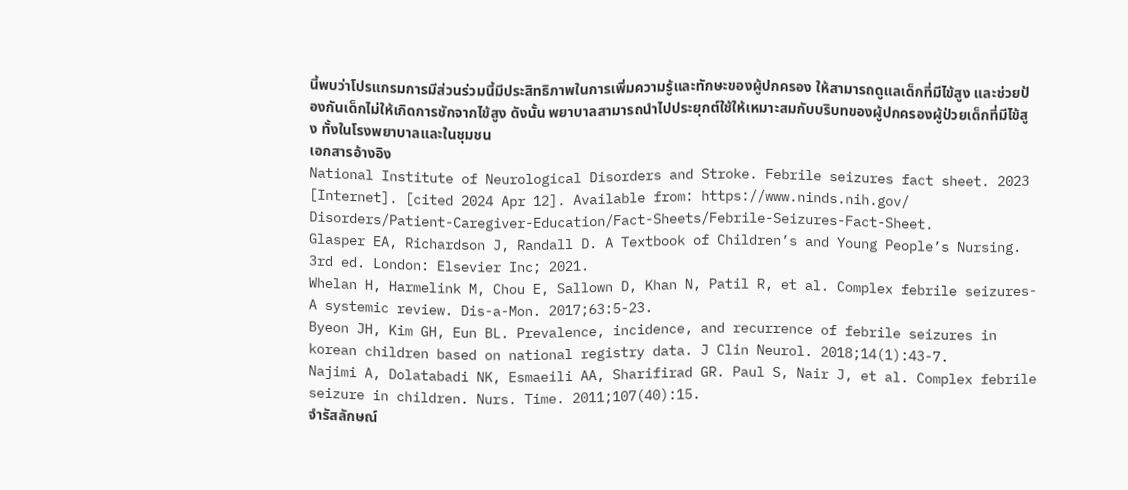นี้พบว่าโปรแกรมการมีส่วนร่วมนี้มีประสิทธิภาพในการเพิ่มความรู้และทักษะของผู้ปกครอง ให้สามารถดูแลเด็กที่มีไข้สูง และช่วยป้องกันเด็กไม่ให้เกิดการชักจากไข้สูง ดังนั้น พยาบาลสามารถนําไปประยุกต์ใช้ให้เหมาะสมกับบริบทของผู้ปกครองผู้ป่วยเด็กที่มีไข้สูง ทั้งในโรงพยาบาลและในชุมชน
เอกสารอ้างอิง
National Institute of Neurological Disorders and Stroke. Febrile seizures fact sheet. 2023 [Internet]. [cited 2024 Apr 12]. Available from: https://www.ninds.nih.gov/ Disorders/Patient-Caregiver-Education/Fact-Sheets/Febrile-Seizures-Fact-Sheet.
Glasper EA, Richardson J, Randall D. A Textbook of Children’s and Young People’s Nursing. 3rd ed. London: Elsevier Inc; 2021.
Whelan H, Harmelink M, Chou E, Sallown D, Khan N, Patil R, et al. Complex febrile seizures-A systemic review. Dis-a-Mon. 2017;63:5-23.
Byeon JH, Kim GH, Eun BL. Prevalence, incidence, and recurrence of febrile seizures in korean children based on national registry data. J Clin Neurol. 2018;14(1):43-7.
Najimi A, Dolatabadi NK, Esmaeili AA, Sharifirad GR. Paul S, Nair J, et al. Complex febrile seizure in children. Nurs. Time. 2011;107(40):15.
จำรัสลักษณ์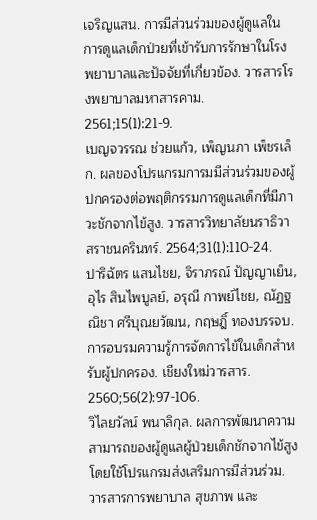เจริญแสน. การมีส่วนร่วมของผู้ดูแลในการดูแลเด็กป่วยที่เข้ารับการรักษาในโรงพยาบาลและปัจจัยที่เกี่ยวข้อง. วารสารโรงพยาบาลมหาสารคาม. 2561;15(1):21-9.
เบญจวรรณ ช่วยแก้ว, เพ็ญนภา เพ็ชรเล็ก. ผลของโปรแกรมการมมีส่วนร่วมของผู้ปกครองต่อพฤติกรรมการดูแลเด็กที่มีภาวะชักจากไข้สูง. วารสารวิทยาลัยนราธิวาสราชนครินทร์. 2564;31(1):110-24.
ปาริฉัตร แสนไชย, จิราภรณ์ ปัญญาเย็น, อุไร สินไพบูลย์, อรุณี กาพย์ไชย, ณัฏฐณิชา ศรีบุณยวัฒน, กฤษฎิ์ ทองบรรจบ. การอบรมความรู้การจัดการไข้ในเด็กสำหรับผู้ปกครอง. เชียงใหม่วารสาร. 2560;56(2):97-106.
วิไลยวัลน์ พนาลิกุล. ผลการพัฒนาความสามารถของผู้ดูแลผู้ป่วยเด็กชักจากไข้สูงโดยใช้โปรแกรมส่งเสริมการมีส่วนร่วม. วารสารการพยาบาล สุขภาพ และ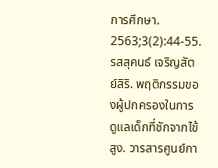การศึกษา. 2563;3(2):44-55.
รสสุคนธ์ เจริญสัตย์สิริ. พฤติกรรมของผู้ปกครองในการดูแลเด็กที่ชักจากไข้สูง. วารสารศูนย์กา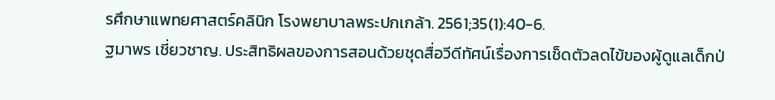รศึกษาแพทยศาสตร์คลินิก โรงพยาบาลพระปกเกล้า. 2561;35(1):40-6.
ฐมาพร เชี่ยวชาญ. ประสิทธิผลของการสอนด้วยชุดสื่อวีดีทัศน์เรื่องการเช็ดตัวลดไข้ของผู้ดูแลเด็กป่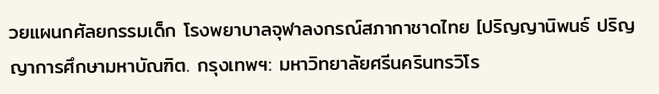วยแผนกศัลยกรรมเด็ก โรงพยาบาลจุฬาลงกรณ์สภากาชาดไทย [ปริญญานิพนธ์ ปริญญาการศึกษามหาบัณฑิต. กรุงเทพฯ: มหาวิทยาลัยศรีนครินทรวิโร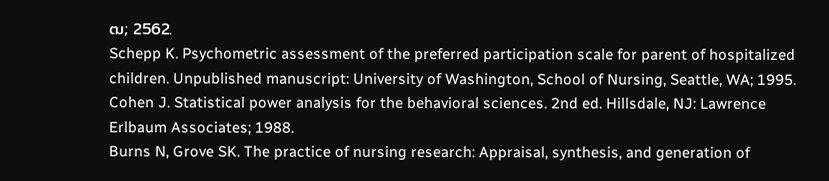ฒ; 2562.
Schepp K. Psychometric assessment of the preferred participation scale for parent of hospitalized children. Unpublished manuscript: University of Washington, School of Nursing, Seattle, WA; 1995.
Cohen J. Statistical power analysis for the behavioral sciences. 2nd ed. Hillsdale, NJ: Lawrence Erlbaum Associates; 1988.
Burns N, Grove SK. The practice of nursing research: Appraisal, synthesis, and generation of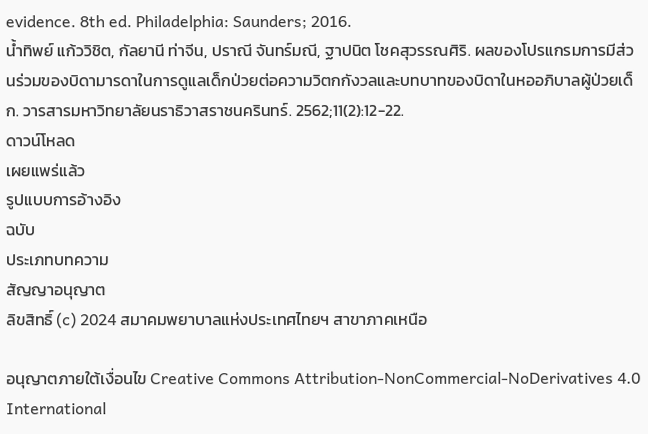evidence. 8th ed. Philadelphia: Saunders; 2016.
น้ำทิพย์ แก้ววิชิต, กัลยานี ท่าจีน, ปราณี จันทร์มณี, ฐาปนิต โชคสุวรรณศิริ. ผลของโปรแกรมการมีส่วนร่วมของบิดามารดาในการดูแลเด็กป่วยต่อความวิตกกังวลและบทบาทของบิดาในหออภิบาลผู้ป่วยเด็ก. วารสารมหาวิทยาลัยนราธิวาสราชนครินทร์. 2562;11(2):12-22.
ดาวน์โหลด
เผยแพร่แล้ว
รูปแบบการอ้างอิง
ฉบับ
ประเภทบทความ
สัญญาอนุญาต
ลิขสิทธิ์ (c) 2024 สมาคมพยาบาลแห่งประเทศไทยฯ สาขาภาคเหนือ

อนุญาตภายใต้เงื่อนไข Creative Commons Attribution-NonCommercial-NoDerivatives 4.0 International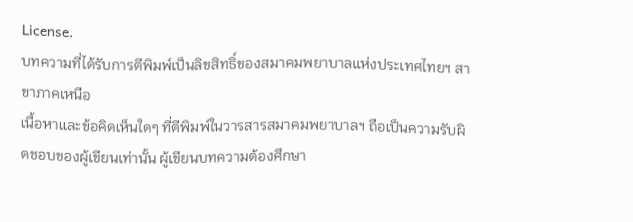License.
บทความที่ได้รับการตีพิมพ์เป็นลิขสิทธิ์ของสมาคมพยาบาลแห่งประเทศไทยฯ สาขาภาคเหนือ
เนื้อหาและข้อคิดเห็นใดๆ ที่ตีพิมพ์ในวารสารสมาคมพยาบาลฯ ถือเป็นความรับผิดชอบของผู้เขียนเท่านั้น ผู้เขียนบทความต้องศึกษา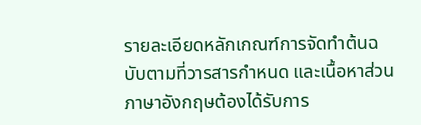รายละเอียดหลักเกณฑ์การจัดทำต้นฉบับตามที่วารสารกำหนด และเนื้อหาส่วนภาษาอังกฤษต้องได้รับการ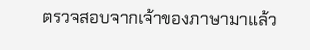ตรวจสอบจากเจ้าของภาษามาแล้ว